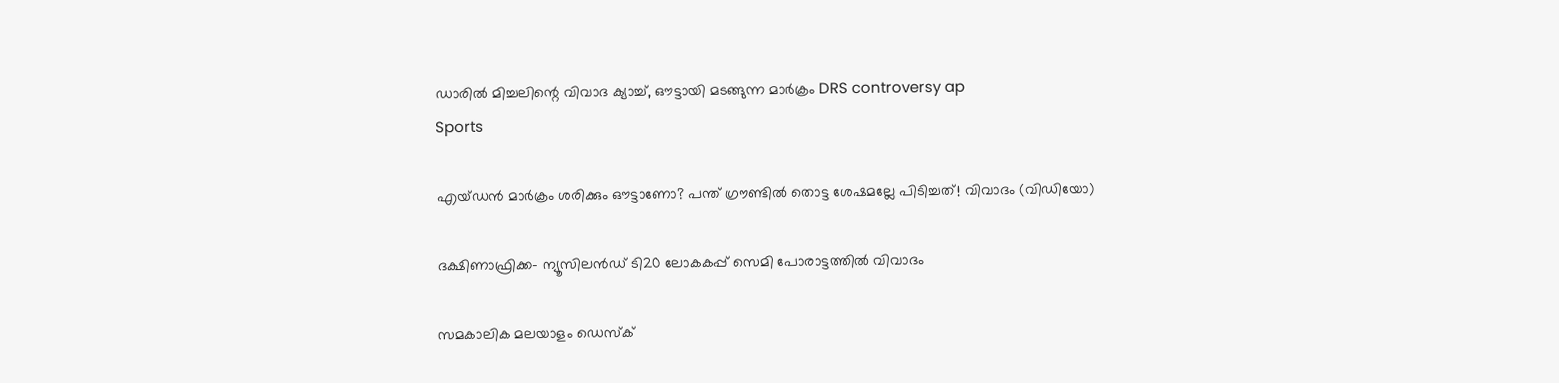ഡാരിൽ മിച്ചലിന്റെ വിവാദ ക്യാച്ച്, ഔട്ടായി മടങ്ങുന്ന മാർക്രം DRS controversy ap
Sports

എയ്ഡന്‍ മാര്‍ക്രം ശരിക്കും ഔട്ടാണോ? പന്ത് ഗ്രൗണ്ടില്‍ തൊട്ട ശേഷമല്ലേ പിടിച്ചത്! വിവാദം (വിഡിയോ)

ദക്ഷിണാഫ്രിക്ക- ന്യൂസിലന്‍ഡ് ടി20 ലോകകപ്പ് സെമി പോരാട്ടത്തില്‍ വിവാദം

സമകാലിക മലയാളം ഡെസ്ക്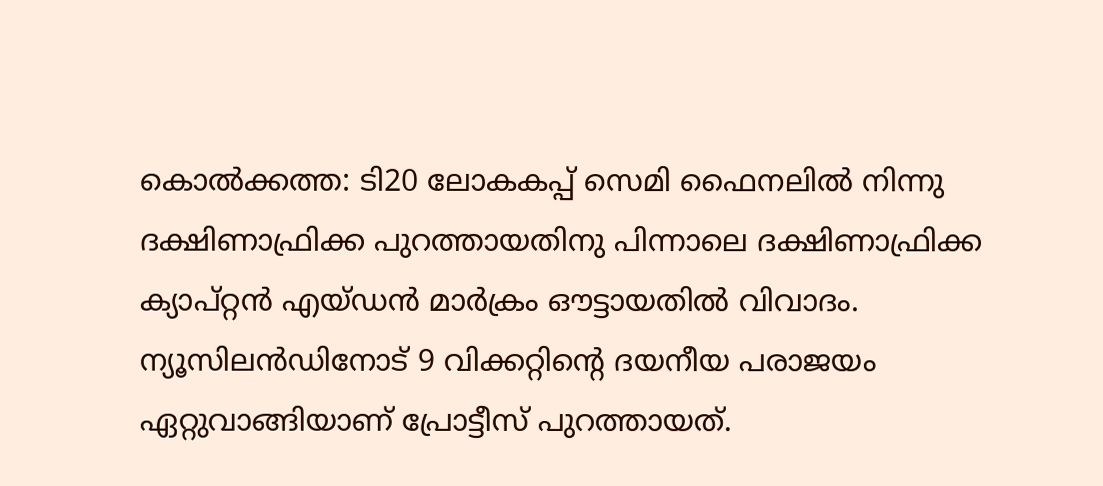കൊല്‍ക്കത്ത: ടി20 ലോകകപ്പ് സെമി ഫൈനലില്‍ നിന്നു ദക്ഷിണാഫ്രിക്ക പുറത്തായതിനു പിന്നാലെ ദക്ഷിണാഫ്രിക്ക ക്യാപ്റ്റന്‍ എയ്ഡന്‍ മാര്‍ക്രം ഔട്ടായതില്‍ വിവാദം. ന്യൂസിലന്‍ഡിനോട് 9 വിക്കറ്റിന്റെ ദയനീയ പരാജയം ഏറ്റുവാങ്ങിയാണ് പ്രോട്ടീസ് പുറത്തായത്.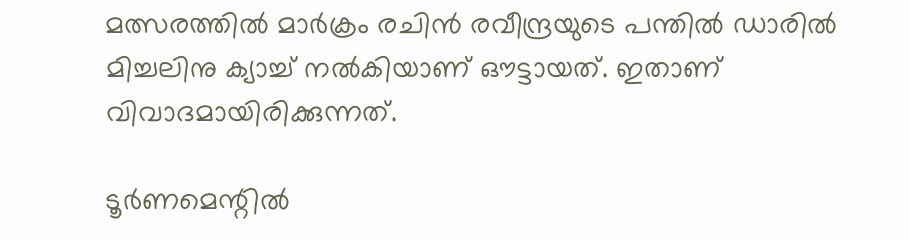മത്സരത്തില്‍ മാര്‍ക്രം രചിന്‍ രവീന്ദ്രയുടെ പന്തില്‍ ഡാരില്‍ മിച്ചലിനു ക്യാച്ച് നല്‍കിയാണ് ഔട്ടായത്. ഇതാണ് വിവാദമായിരിക്കുന്നത്.

ടൂര്‍ണമെന്റില്‍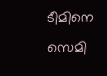ടീമിനെ സെമി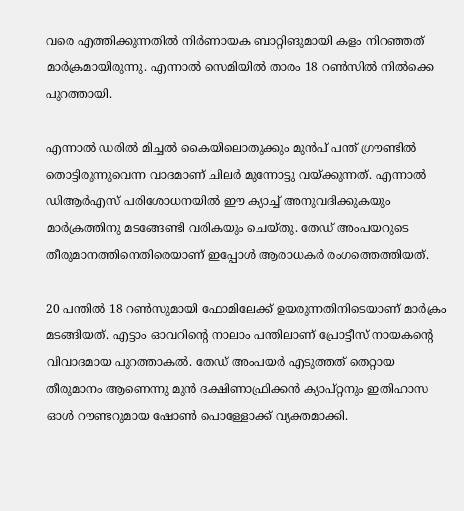വരെ എത്തിക്കുന്നതില്‍ നിര്‍ണായക ബാറ്റിങുമായി കളം നിറഞ്ഞത് മാര്‍ക്രമായിരുന്നു. എന്നാല്‍ സെമിയില്‍ താരം 18 റണ്‍സില്‍ നില്‍ക്കെ പുറത്തായി.

എന്നാല്‍ ഡരില്‍ മിച്ചല്‍ കൈയിലൊതുക്കും മുന്‍പ് പന്ത് ഗ്രൗണ്ടില്‍ തൊട്ടിരുന്നുവെന്ന വാദമാണ് ചിലര്‍ മുന്നോട്ടു വയ്ക്കുന്നത്. എന്നാല്‍ ഡിആര്‍എസ് പരിശോധനയില്‍ ഈ ക്യാച്ച് അനുവദിക്കുകയും മാര്‍ക്രത്തിനു മടങ്ങേണ്ടി വരികയും ചെയ്തു. തേഡ് അംപയറുടെ തീരുമാനത്തിനെതിരെയാണ് ഇപ്പോള്‍ ആരാധകര്‍ രംഗത്തെത്തിയത്.

20 പന്തില്‍ 18 റണ്‍സുമായി ഫോമിലേക്ക് ഉയരുന്നതിനിടെയാണ് മാര്‍ക്രം മടങ്ങിയത്. എട്ടാം ഓവറിന്റെ നാലാം പന്തിലാണ് പ്രോട്ടീസ് നായകന്റെ വിവാദമായ പുറത്താകല്‍. തേഡ് അംപയർ എടുത്തത് തെറ്റായ തീരുമാനം ആണെന്നു മുൻ ദക്ഷിണാഫ്രിക്കൻ ക്യാപ്റ്റനും ഇതിഹാസ ഓൾ റൗണ്ടറുമായ ഷോൺ പൊള്ളോക്ക് വ്യക്തമാക്കി.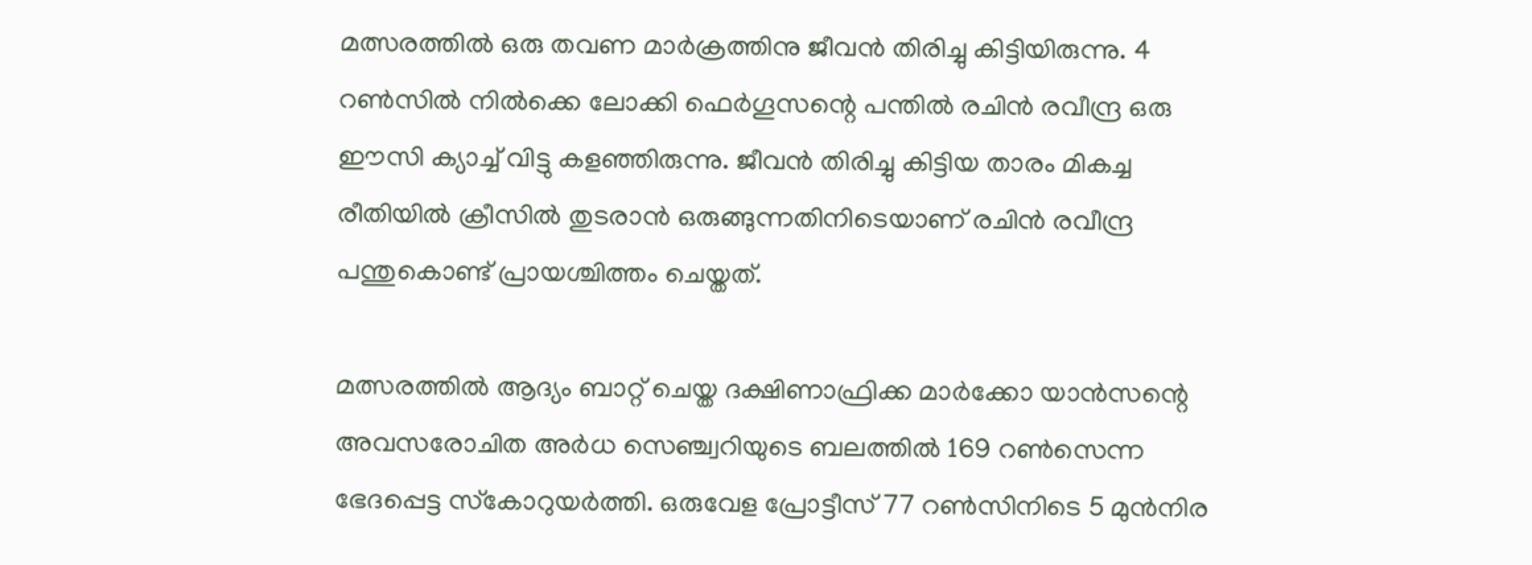മത്സരത്തില്‍ ഒരു തവണ മാര്‍ക്രത്തിനു ജീവന്‍ തിരിച്ചു കിട്ടിയിരുന്നു. 4 റണ്‍സില്‍ നില്‍ക്കെ ലോക്കി ഫെര്‍ഗൂസന്റെ പന്തില്‍ രചിന്‍ രവീന്ദ്ര ഒരു ഈസി ക്യാച്ച് വിട്ടു കളഞ്ഞിരുന്നു. ജീവന്‍ തിരിച്ചു കിട്ടിയ താരം മികച്ച രീതിയില്‍ ക്രീസില്‍ തുടരാന്‍ ഒരുങ്ങുന്നതിനിടെയാണ് രചിന്‍ രവീന്ദ്ര പന്തുകൊണ്ട് പ്രായശ്ചിത്തം ചെയ്തത്.

മത്സരത്തില്‍ ആദ്യം ബാറ്റ് ചെയ്ത ദക്ഷിണാഫ്രിക്ക മാര്‍ക്കോ യാന്‍സന്റെ അവസരോചിത അര്‍ധ സെഞ്ച്വറിയുടെ ബലത്തില്‍ 169 റണ്‍സെന്ന ഭേദപ്പെട്ട സ്‌കോറുയര്‍ത്തി. ഒരുവേള പ്രോട്ടീസ് 77 റണ്‍സിനിടെ 5 മുന്‍നിര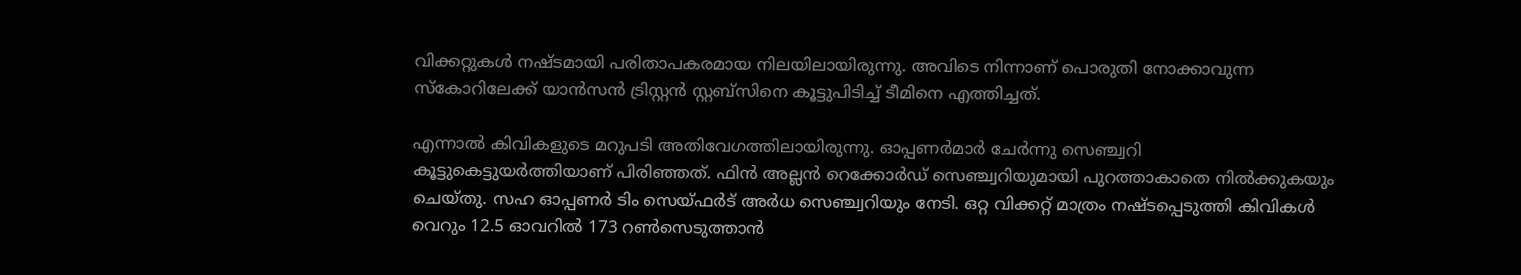വിക്കറ്റുകള്‍ നഷ്ടമായി പരിതാപകരമായ നിലയിലായിരുന്നു. അവിടെ നിന്നാണ് പൊരുതി നോക്കാവുന്ന സ്‌കോറിലേക്ക് യാന്‍സന്‍ ട്രിസ്റ്റന്‍ സ്റ്റബ്‌സിനെ കൂട്ടുപിടിച്ച് ടീമിനെ എത്തിച്ചത്.

എന്നാല്‍ കിവികളുടെ മറുപടി അതിവേഗത്തിലായിരുന്നു. ഓപ്പണര്‍മാര്‍ ചേര്‍ന്നു സെഞ്ച്വറി കൂട്ടുകെട്ടുയര്‍ത്തിയാണ് പിരിഞ്ഞത്. ഫിന്‍ അല്ലന്‍ റെക്കോര്‍ഡ് സെഞ്ച്വറിയുമായി പുറത്താകാതെ നില്‍ക്കുകയും ചെയ്തു. സഹ ഓപ്പണര്‍ ടിം സെയ്ഫര്‍ട് അര്‍ധ സെഞ്ച്വറിയും നേടി. ഒറ്റ വിക്കറ്റ് മാത്രം നഷ്ടപ്പെടുത്തി കിവികള്‍ വെറും 12.5 ഓവറില്‍ 173 റണ്‍സെടുത്താന്‍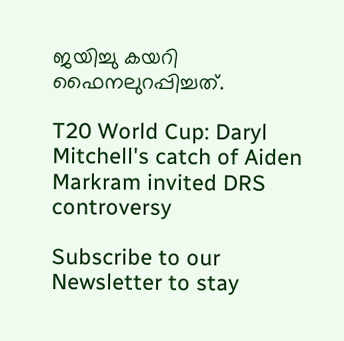ജയിച്ചു കയറി ഫൈനലുറപ്പിച്ചത്.

T20 World Cup: Daryl Mitchell's catch of Aiden Markram invited DRS controversy

Subscribe to our Newsletter to stay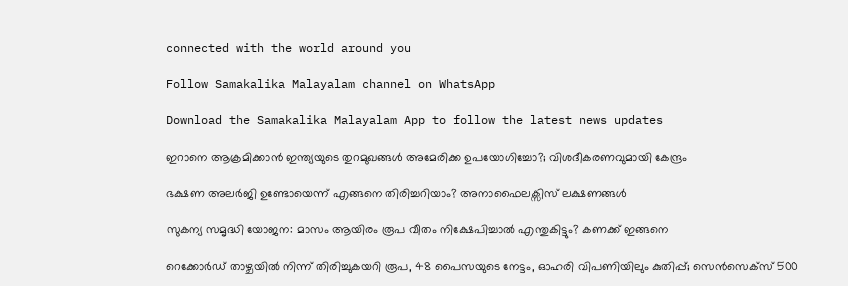connected with the world around you

Follow Samakalika Malayalam channel on WhatsApp

Download the Samakalika Malayalam App to follow the latest news updates

ഇറാനെ ആക്രമിക്കാന്‍ ഇന്ത്യയുടെ തുറമുഖങ്ങള്‍ അമേരിക്ക ഉപയോഗിച്ചോ?; വിശദീകരണവുമായി കേന്ദ്രം

ഭക്ഷണ അല‍ർജി ഉണ്ടോയെന്ന് എങ്ങനെ തിരിച്ചറിയാം? അനാഫൈലക്സിസ് ലക്ഷണങ്ങൾ

സുകന്യ സമൃദ്ധി യോജന: മാസം ആയിരം രൂപ വീതം നിക്ഷേപിച്ചാല്‍ എന്തുകിട്ടും? കണക്ക് ഇങ്ങനെ

റെക്കോര്‍ഡ് താഴ്ചയില്‍ നിന്ന് തിരിച്ചുകയറി രൂപ, 48 പൈസയുടെ നേട്ടം, ഓഹരി വിപണിയിലും കുതിപ്പ്; സെന്‍സെക്‌സ് 500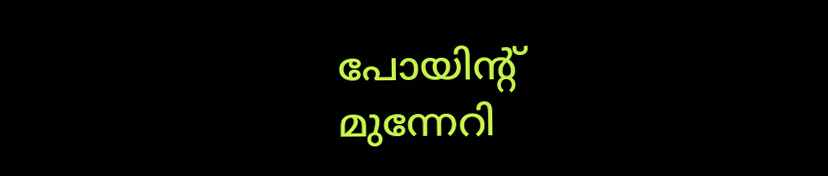പോയിന്റ് മുന്നേറി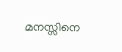മനസ്സിനെ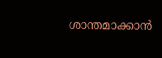ശാന്തമാക്കാൻ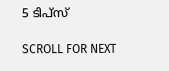5 ടിപ്സ്

SCROLL FOR NEXT